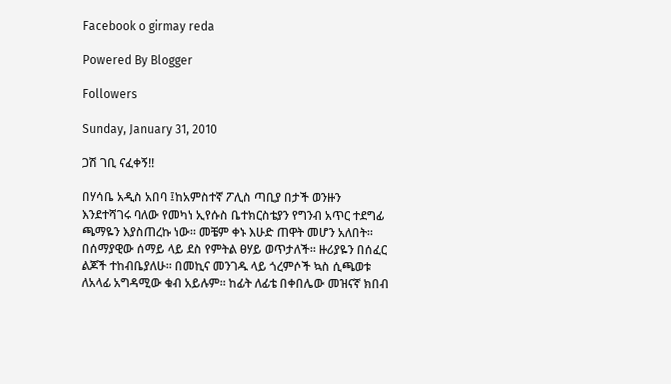Facebook o girmay reda

Powered By Blogger

Followers

Sunday, January 31, 2010

ጋሽ ገቢ ናፈቀኝ!!

በሃሳቤ አዲስ አበባ ፤ከአምስተኛ ፖሊስ ጣቢያ በታች ወንዙን እንደተሻገሩ ባለው የመካነ ኢየሱስ ቤተክርስቴያን የግንብ አጥር ተደግፊ ጫማዬን እያስጠረኩ ነው። መቼም ቀኑ እሁድ ጠዋት መሆን አለበት። በሰማያዊው ሰማይ ላይ ደስ የምትል ፀሃይ ወጥታለች። ዙሪያዬን በሰፈር ልጆች ተከብቤያለሁ። በመኪና መንገዱ ላይ ጎረምሶች ኳስ ሲጫወቱ ለአላፊ አግዳሚው ቁብ አይሉም። ከፊት ለፊቴ በቀበሌው መዝናኛ ክበብ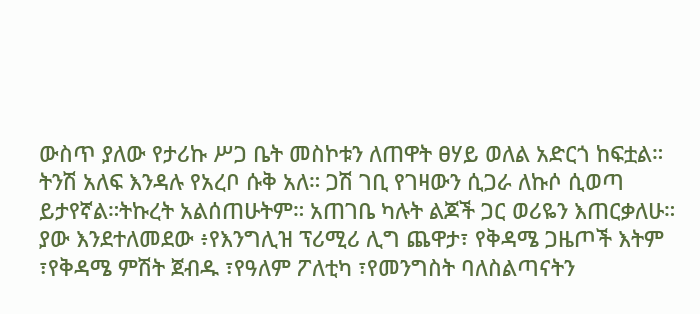ውስጥ ያለው የታሪኩ ሥጋ ቤት መስኮቱን ለጠዋት ፀሃይ ወለል አድርጎ ከፍቷል። ትንሽ አለፍ እንዳሉ የአረቦ ሱቅ አለ። ጋሽ ገቢ የገዛውን ሲጋራ ለኩሶ ሲወጣ ይታየኛል።ትኩረት አልሰጠሁትም። አጠገቤ ካሉት ልጆች ጋር ወሪዬን እጠርቃለሁ። ያው እንደተለመደው ፥የእንግሊዝ ፕሪሚሪ ሊግ ጨዋታ፣ የቅዳሜ ጋዜጦች እትም ፣የቅዳሜ ምሽት ጀብዱ ፣የዓለም ፖለቲካ ፣የመንግስት ባለስልጣናትን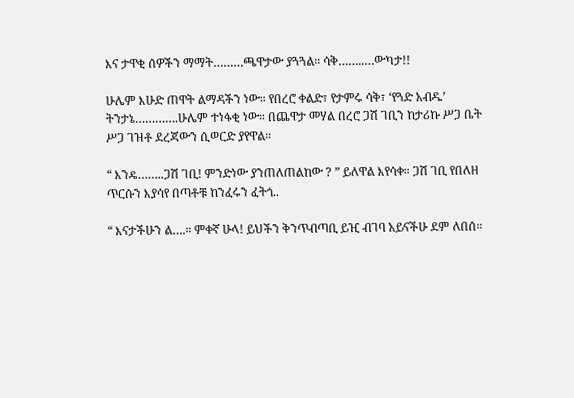እና ታዋቂ ሰዎችን ማማት………ጫዋታው ያጓጓል። ሳቅ……..…ውካታ!!

ሁሌም እሁድ ጠዋት ልማዳችን ነው። የበረሮ ቀልድ፣ የታምሩ ሳቅ፣ ‘የጓድ አብዱ’ ትንታኔ………….ሁሌም ተነፋቂ ነው። በጨዋታ መሃል በረሮ ጋሽ ገቢን ከታሪኩ ሥጋ ቤት ሥጋ ገዝቶ ደረጃውን ሲወርድ ያየዋል።

“ እንዴ……..ጋሽ ገቢ! ምንድነው ያንጠለጠልከው ? ” ይለዋል እየሳቀ። ጋሽ ገቢ የበለዘ ጥርሱን እያሳየ በጣቶቹ ከንፈሩን ፈትጎ..

“ እናታችሁን ል….። ምቀኛ ሁላ! ይህችን ቅንጥብጣቢ ይዢ ብገባ አይናችሁ ደም ለበሰ።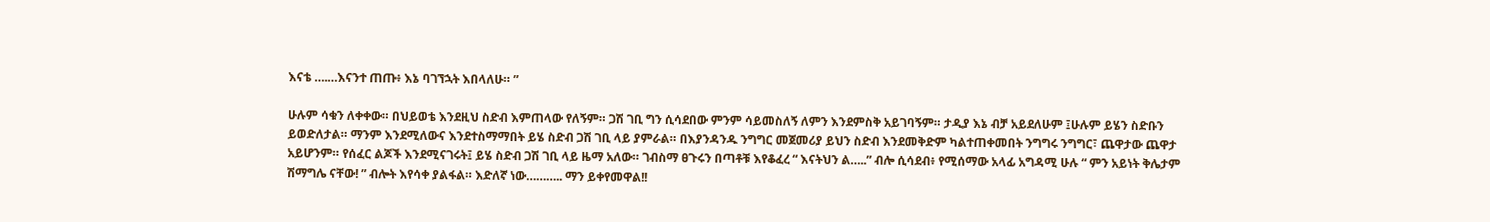እናቴ ….…እናንተ ጠጡ፥ እኔ ባገኘኋት እበላለሁ። ”

ሁሉም ሳቁን ለቀቀው። በህይወቴ እንደዚህ ስድብ እምጠላው የለኝም። ጋሽ ገቢ ግን ሲሳደበው ምንም ሳይመስለኝ ለምን እንደምስቅ አይገባኝም። ታዲያ እኔ ብቻ አይደለሁም ፤ሁሉም ይሄን ስድቡን ይወድለታል። ማንም እንደሚለውና እንደተስማማበት ይሄ ስድብ ጋሽ ገቢ ላይ ያምራል። በእያንዳንዱ ንግግር መጀመሪያ ይህን ስድብ እንደመቅድም ካልተጠቀመበት ንግግሩ ንግግር፣ ጨዋታው ጨዋታ አይሆንም። የሰፈር ልጆች እንደሚናገሩት፤ ይሄ ስድብ ጋሽ ገቢ ላይ ዜማ አለው። ገብስማ ፀጉሩን በጣቶቹ እየቆፈረ “ እናትህን ል…..” ብሎ ሲሳደብ፥ የሚሰማው አላፊ አግዳሚ ሁሉ “ ምን አይነት ቅሌታም ሽማግሌ ናቸው! ” ብሎት እየሳቀ ያልፋል። እድለኛ ነው……….. ማን ይቀየመዋል!!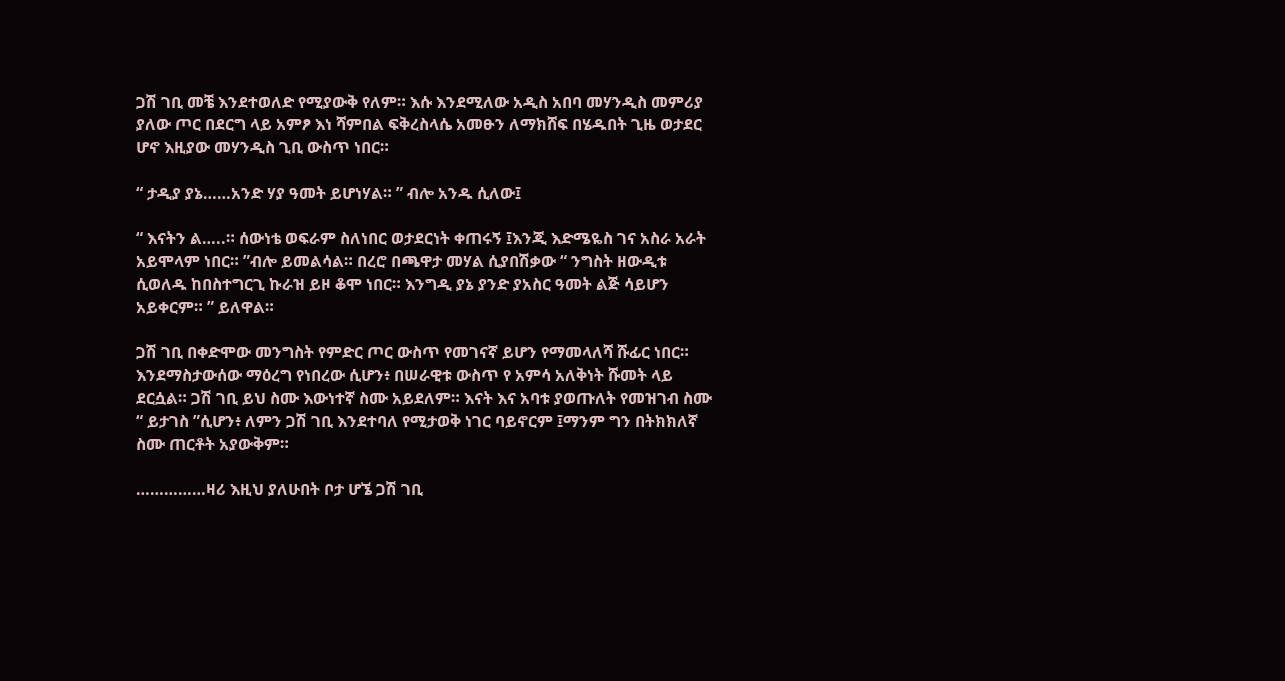ጋሽ ገቢ መቼ እንደተወለድ የሚያውቅ የለም። እሱ እንደሚለው አዲስ አበባ መሃንዲስ መምሪያ ያለው ጦር በደርግ ላይ አምፆ እነ ሻምበል ፍቅረስላሴ አመፁን ለማክሸፍ በሄዱበት ጊዜ ወታደር ሆኖ እዚያው መሃንዲስ ጊቢ ውስጥ ነበር።

“ ታዲያ ያኔ……አንድ ሃያ ዓመት ይሆነሃል። ” ብሎ አንዱ ሲለው፤

“ እናትን ል…..። ሰውነቴ ወፍራም ስለነበር ወታደርነት ቀጠሩኝ ፤እንጂ እድሜዬስ ገና አስራ አራት አይሞላም ነበር። ”ብሎ ይመልሳል። በረሮ በጫዋታ መሃል ሲያበሽቃው “ ንግስት ዘውዲቱ ሲወለዱ ከበስተግርጊ ኩራዝ ይዞ ቆሞ ነበር። እንግዲ ያኔ ያንድ ያአስር ዓመት ልጅ ሳይሆን አይቀርም። ” ይለዋል።

ጋሽ ገቢ በቀድሞው መንግስት የምድር ጦር ውስጥ የመገናኛ ይሆን የማመላለሻ ሹፊር ነበር። እንደማስታውሰው ማዕረግ የነበረው ሲሆን፥ በሠራዊቱ ውስጥ የ አምሳ አለቅነት ሹመት ላይ ደርሷል። ጋሽ ገቢ ይህ ስሙ እውነተኛ ስሙ አይደለም። እናት እና አባቱ ያወጡለት የመዝገብ ስሙ “ ይታገስ ”ሲሆን፥ ለምን ጋሽ ገቢ እንደተባለ የሚታወቅ ነገር ባይኖርም ፤ማንም ግን በትክክለኛ ስሙ ጠርቶት አያውቅም።

……………ዛሪ እዚህ ያለሁበት ቦታ ሆኜ ጋሽ ገቢ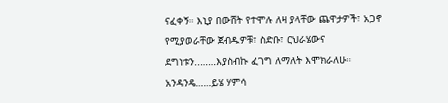ናፈቀኝ። እኒያ በውሸት የተሞሉ ለዛ ያላቸው ጨዋታዎች፣ አጋኖ የሚያወራቸው ጀብዱዎቹ፣ ስድቡ፣ ርህራሄውና ደግነቱን..……እያስብኩ ፈገግ ለማለት እሞክራለሁ። አንዳንዴ……ይሄ ሃምሳ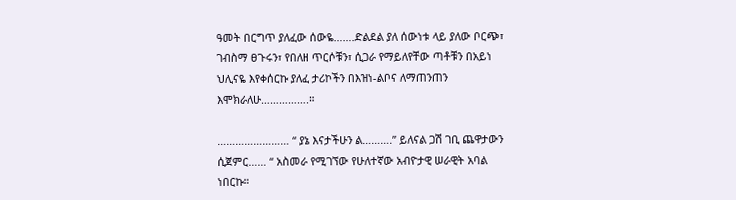ዓመት በርግጥ ያለፈው ሰውዬ…….ድልደል ያለ ሰውነቱ ላይ ያለው ቦርጭ፣ ገብስማ ፀጉሩን፣ የበለዘ ጥርሶቹን፣ ሲጋራ የማይለየቸው ጣቶቹን በአይነ ህሊናዬ እየቀሰርኩ ያለፈ ታሪኮችን በእዝነ-ልቦና ለማጠንጠን እሞክራለሁ…………….።

…………………… “ ያኔ እናታችሁን ል……….” ይለናል ጋሽ ገቢ ጨዋታውን ሲጀምር…… “ አስመራ የሚገኘው የሁለተኛው አብዮታዊ ሠራዊት አባል ነበርኩ።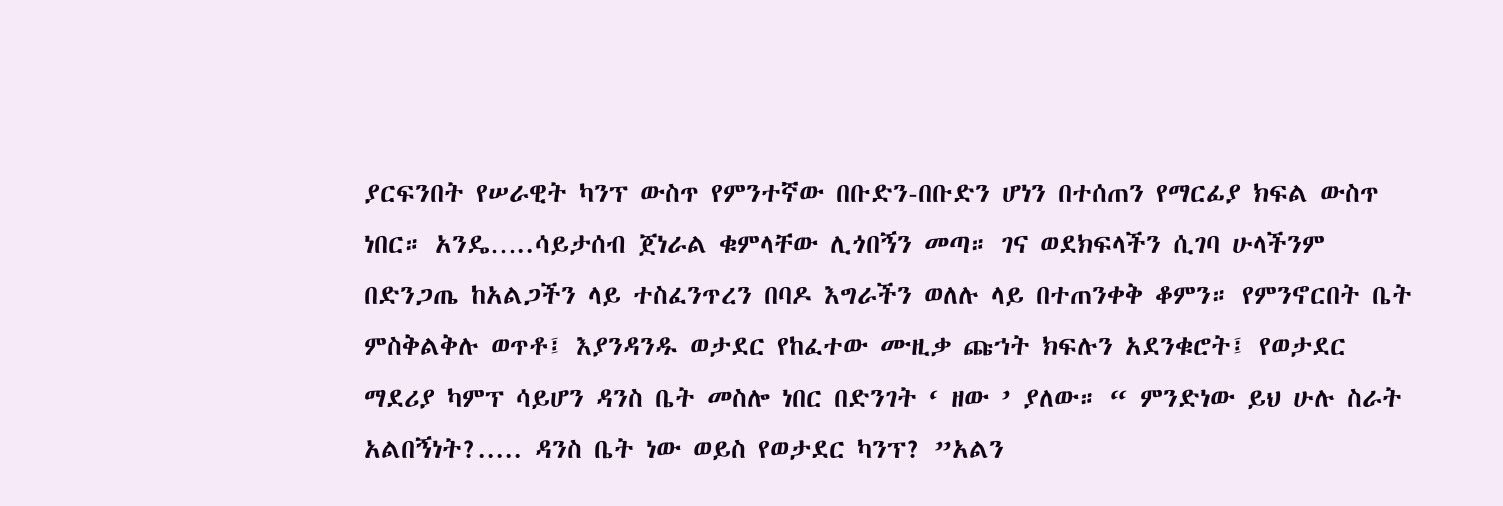ያርፍንበት የሠራዊት ካንፕ ውስጥ የምንተኛው በቡድን-በቡድን ሆነን በተሰጠን የማርፊያ ክፍል ውስጥ ነበር። አንዴ…..ሳይታሰብ ጀነራል ቁምላቸው ሊጎበኝን መጣ። ገና ወደክፍላችን ሲገባ ሁላችንም በድንጋጤ ከአልጋችን ላይ ተስፈንጥረን በባዶ እግራችን ወለሉ ላይ በተጠንቀቅ ቆምን። የምንኖርበት ቤት ምስቅልቅሉ ወጥቶ፤ እያንዳንዱ ወታደር የከፈተው ሙዚቃ ጩኀት ክፍሉን አደንቁሮት፤ የወታደር ማደሪያ ካምፕ ሳይሆን ዳንስ ቤት መስሎ ነበር በድንገት ‘ ዘው ’ ያለው። “ ምንድነው ይህ ሁሉ ስራት አልበኝነት?..... ዳንስ ቤት ነው ወይስ የወታደር ካንፕ? ”አልን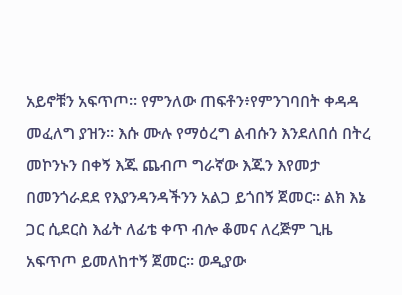አይኖቹን አፍጥጦ። የምንለው ጠፍቶን፥የምንገባበት ቀዳዳ መፈለግ ያዝን። እሱ ሙሉ የማዕረግ ልብሱን እንደለበሰ በትረ መኮንኑን በቀኝ እጁ ጨብጦ ግራኛው እጁን እየመታ በመንጎራደደ የእያንዳንዳችንን አልጋ ይጎበኝ ጀመር። ልክ እኔ ጋር ሲደርስ እፊት ለፊቴ ቀጥ ብሎ ቆመና ለረጅም ጊዜ አፍጥጦ ይመለከተኝ ጀመር። ወዲያው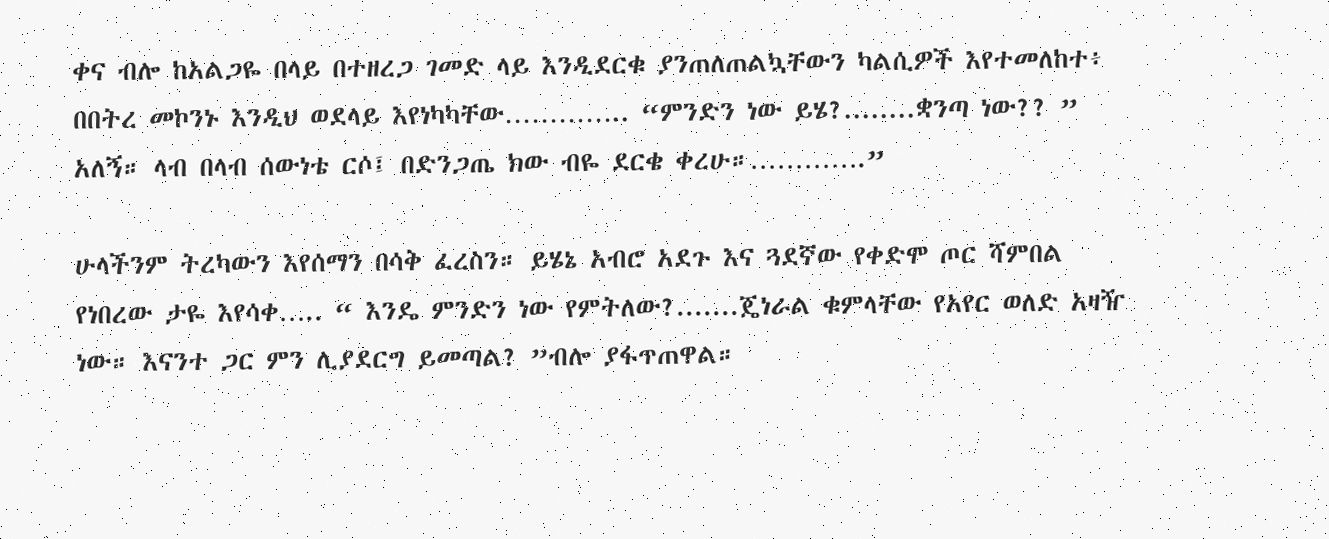ቀና ብሎ ከአልጋዬ በላይ በተዘረጋ ገመድ ላይ እንዲደርቁ ያንጠለጠልኳቸውን ካልሲዎች እየተመለከተ፥ በበትረ መኮንኑ እንዲህ ወደላይ እየነካካቸው………….. “ምንድን ነው ይሄ?........ቋንጣ ነው?? ” አለኝ። ላብ በላብ ሰውነቴ ርሶ፤ በድንጋጤ ክው ብዬ ደርቄ ቀረሁ።………….”

ሁላችንም ትረካውን እየሰማን በሳቅ ፈረስን። ይሄኔ አብሮ አደጉ እና ጓደኛው የቀድሞ ጦር ሻምበል የነበረው ታዬ እየሳቀ….. “ እንዴ ምንድን ነው የምትለው?.......ጄነራል ቁምላቸው የአየር ወለድ አዛዥ ነው። እናንተ ጋር ምን ሊያደርግ ይመጣል? ”ብሎ ያፋጥጠዋል።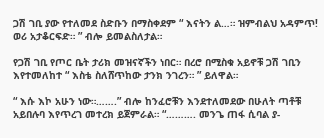ጋሽ ገቢ ያው የተለመደ ስድቡን በማስቀደም “ እናትን ል…። ዝምብልህ አዳምጥ! ወሪ አታቆርፍድ። ” ብሎ ይመልስለታል።

የጋሽ ገቢ የጦር ቤት ታሪክ መዝናኛችን ነበር። በረሮ በሚስቁ አይኖቹ ጋሽ ገቢን እየተመለከተ “ እስቴ ስለሸጥከው ታንክ ንገረን። ” ይለዋል።

“ እሱ እኮ አሁን ነው።…….” ብሎ ከንፈሮቹን እንደተለመደው በሁለት ጣቶቹ አይበሉባ እየጥረገ መተረክ ይጀምራል። “………. መንጌ ጠፋ ሲባል ያ-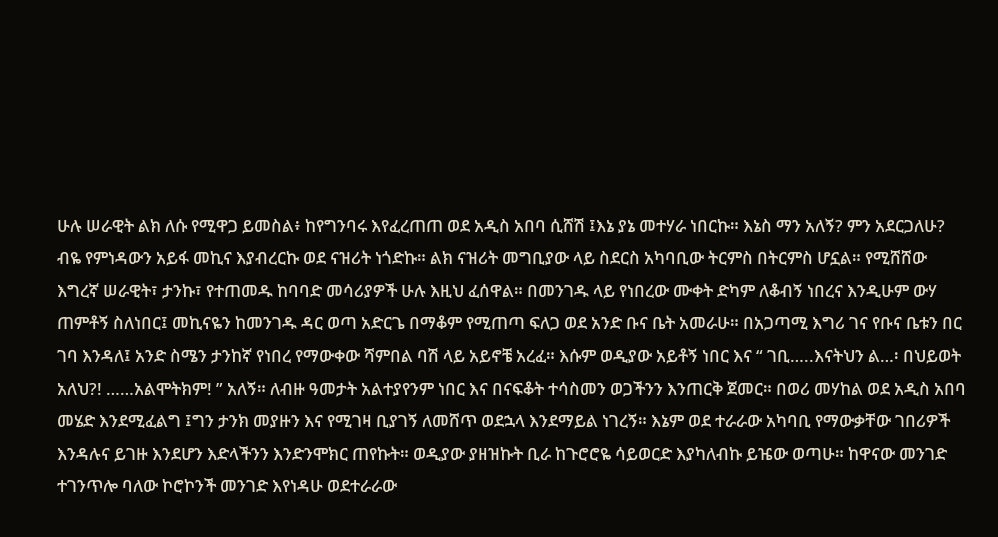ሁሉ ሠራዊት ልክ ለሱ የሚዋጋ ይመስል፥ ከየግንባሩ እየፈረጠጠ ወደ አዲስ አበባ ሲሸሽ ፤እኔ ያኔ መተሃራ ነበርኩ። እኔስ ማን አለኝ? ምን አደርጋለሁ? ብዬ የምነዳውን አይፋ መኪና እያብረርኩ ወደ ናዝሪት ነጎድኩ። ልክ ናዝሪት መግቢያው ላይ ስደርስ አካባቢው ትርምስ በትርምስ ሆኗል። የሚሸሸው እግረኛ ሠራዊት፣ ታንኩ፣ የተጠመዱ ከባባድ መሳሪያዎች ሁሉ እዚህ ፈሰዋል። በመንገዱ ላይ የነበረው ሙቀት ድካም ለቆብኝ ነበረና እንዲሁም ውሃ ጠምቶኝ ስለነበር፤ መኪናዬን ከመንገዱ ዳር ወጣ አድርጌ በማቆም የሚጠጣ ፍለጋ ወደ አንድ ቡና ቤት አመራሁ። በአጋጣሚ እግሪ ገና የቡና ቤቱን በር ገባ እንዳለ፤ አንድ ስሜን ታንከኛ የነበረ የማውቀው ሻምበል ባሽ ላይ አይኖቼ አረፈ። እሱም ወዲያው አይቶኝ ነበር እና “ ገቢ…..እናትህን ል…፡ በህይወት አለህ?! ……አልሞትክም! ” አለኝ። ለብዙ ዓመታት አልተያየንም ነበር እና በናፍቆት ተሳስመን ወጋችንን እንጠርቅ ጀመር። በወሪ መሃከል ወደ አዲስ አበባ መሄድ እንደሚፈልግ ፤ግን ታንክ መያዙን እና የሚገዛ ቢያገኝ ለመሸጥ ወደኋላ እንደማይል ነገረኝ። እኔም ወደ ተራራው አካባቢ የማውቃቸው ገበሪዎች እንዳሉና ይገዙ እንደሆን እድላችንን እንድንሞክር ጠየኩት። ወዲያው ያዘዝኩት ቢራ ከጉሮሮዬ ሳይወርድ እያካለብኩ ይዤው ወጣሁ። ከዋናው መንገድ ተገንጥሎ ባለው ኮሮኮንች መንገድ እየነዳሁ ወደተራራው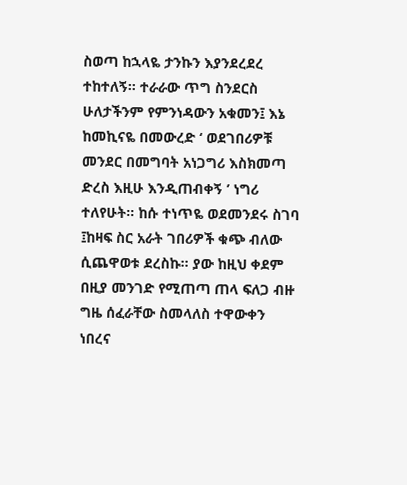ስወጣ ከኋላዬ ታንኩን እያንደረደረ ተከተለኝ። ተራራው ጥግ ስንደርስ ሁለታችንም የምንነዳውን አቁመን፤ እኔ ከመኪናዬ በመውረድ ‘ ወደገበሪዎቹ መንደር በመግባት አነጋግሪ እስክመጣ ድረስ እዚሁ እንዲጠብቀኝ ’ ነግሪ ተለየሁት። ከሱ ተነጥዬ ወደመንደሩ ስገባ ፤ከዛፍ ስር አራት ገበሪዎች ቁጭ ብለው ሲጨዋወቱ ደረስኩ። ያው ከዚህ ቀደም በዚያ መንገድ የሚጠጣ ጠላ ፍለጋ ብዙ ግዜ ሰፈራቸው ስመላለስ ተዋውቀን ነበረና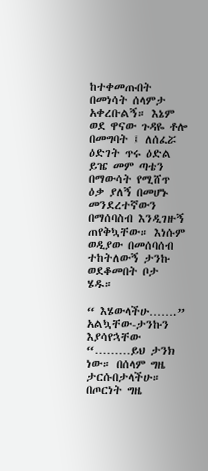ከተቀመጡበት በመነሳት ሰላምታ አቀረቡልኝ። እኔም ወደ ዋናው ጉዳዬ ቶሎ በመግባት ፤ ለሰፈሯ ዕድገት ጥሩ ዕድል ይዤ መም ጣቴን በማውሳት የሚሸጥ ዕቃ ያለኝ በመሆኑ መንደረተኛውን በማሰባስብ እንዲገዙኝ ጠየቅኳቸው። እነሱም ወዲያው በመሰባሰብ ተከትለውኝ ታንኩ ወደቆመበት ቦታ ሄዱ።

“ እሄውላችሁ…….” አልኳቸው-ታንኩን እያሳየኋቸው “………ይህ ታንክ ነው። በሰላም ግዜ ታርሱበታላችሁ። በጦርነት ግዜ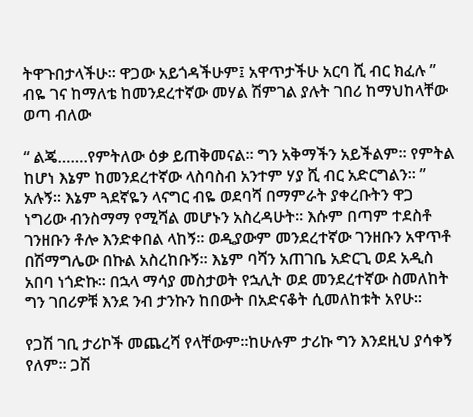ትዋጉበታላችሁ። ዋጋው አይጎዳችሁም፤ አዋጥታችሁ አርባ ሺ ብር ክፈሉ ” ብዬ ገና ከማለቴ ከመንደረተኛው መሃል ሽምገል ያሉት ገበሪ ከማህከላቸው ወጣ ብለው

“ ልጄ…….የምትለው ዕቃ ይጠቅመናል። ግን አቅማችን አይችልም። የምትል ከሆነ እኔም ከመንደረተኛው ላስባስብ አንተም ሃያ ሺ ብር አድርግልን። ” አሉኝ። እኔም ጓደኛዬን ላናግር ብዬ ወደባሻ በማምራት ያቀረቡትን ዋጋ ነግሪው ብንስማማ የሚሻል መሆኑን አስረዳሁት። እሱም በጣም ተደስቶ ገንዘቡን ቶሎ እንድቀበል ላከኝ። ወዲያውም መንደረተኛው ገንዘቡን አዋጥቶ በሽማግሌው በኩል አስረከቡኝ። እኔም ባሻን አጠገቤ አድርጊ ወደ አዲስ አበባ ነጎድኩ። በኋላ ማሳያ መስታወት የኋሊት ወደ መንደረተኛው ስመለከት ግን ገበሪዎቹ እንደ ንብ ታንኩን ከበውት በአድናቆት ሲመለከቱት አየሁ።

የጋሽ ገቢ ታሪኮች መጨረሻ የላቸውም።ከሁሉም ታሪኩ ግን እንደዚህ ያሳቀኝ የለም። ጋሽ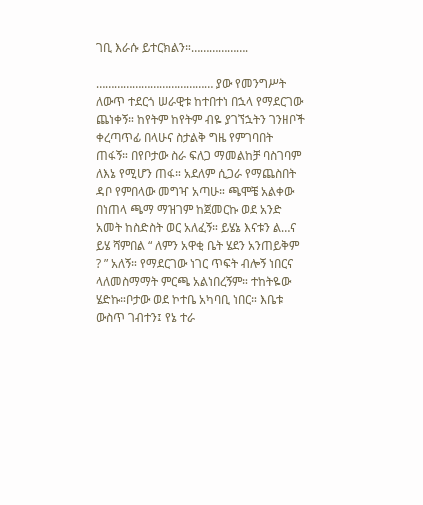ገቢ እራሱ ይተርክልን።……………….

………………………………… ያው የመንግሥት ለውጥ ተደርጎ ሠራዊቱ ከተበተነ በኋላ የማደርገው ጨነቀኝ። ከየትም ከየትም ብዬ ያገኘኋትን ገንዘቦች ቀረጣጥፊ በላሁና ስታልቅ ግዜ የምገባበት ጠፋኝ። በየቦታው ስራ ፍለጋ ማመልከቻ ባስገባም ለእኔ የሚሆን ጠፋ። አደለም ሲጋራ የማጨስበት ዳቦ የምበላው መግዣ አጣሁ። ጫሞቼ አልቀው በነጠላ ጫማ ማዝገም ከጀመርኩ ወደ አንድ አመት ከስድስት ወር አለፈኝ። ይሄኔ እናቱን ል…ና ይሄ ሻምበል “ ለምን አዋቂ ቤት ሄደን አንጠይቅም ? ” አለኝ። የማደርገው ነገር ጥፍት ብሎኝ ነበርና ላለመስማማት ምርጫ አልነበረኝም። ተከትዬው ሄድኩ።ቦታው ወደ ኮተቤ አካባቢ ነበር። እቤቱ ውስጥ ገብተን፤ የኔ ተራ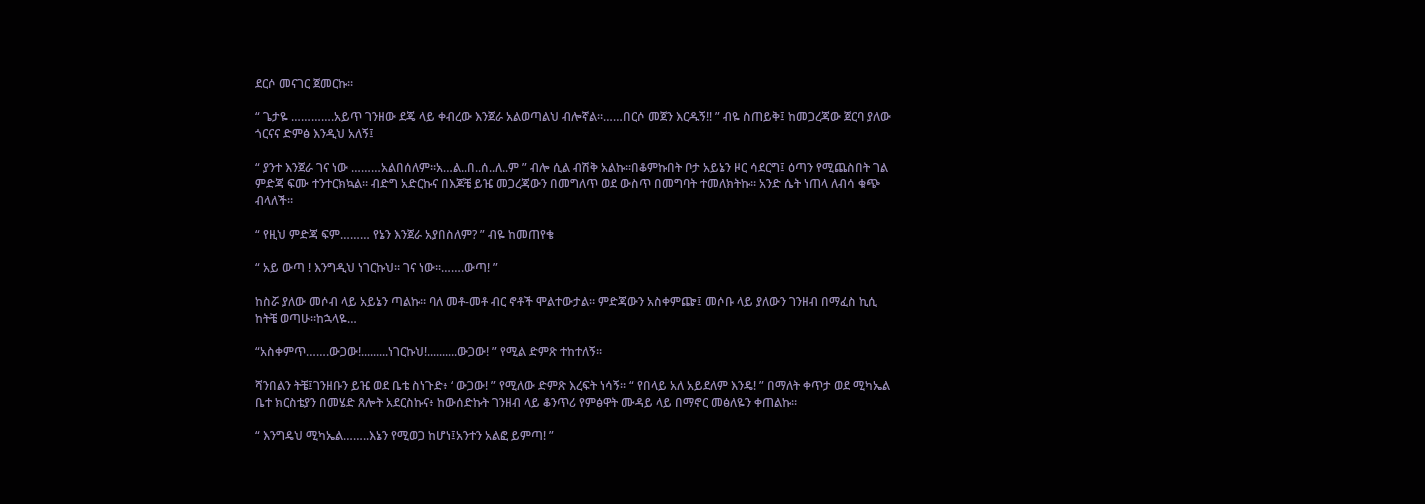ደርሶ መናገር ጀመርኩ።

“ ጌታዬ ………….አይጥ ገንዘው ደጄ ላይ ቀብረው እንጀራ አልወጣልህ ብሎኛል።……በርሶ መጀን እርዱኝ!! ” ብዬ ስጠይቅ፤ ከመጋረጃው ጀርባ ያለው ጎርናና ድምፅ እንዲህ አለኝ፤

“ ያንተ እንጀራ ገና ነው ………አልበሰለም።አ…ል..በ..ሰ..ለ..ም ” ብሎ ሲል ብሽቅ አልኩ።በቆምኩበት ቦታ አይኔን ዞር ሳደርግ፤ ዕጣን የሚጨስበት ገል ምድጃ ፍሙ ተንተርክኳል። ብድግ አድርኩና በእጆቼ ይዤ መጋረጃውን በመግለጥ ወደ ውስጥ በመግባት ተመለክትኩ። አንድ ሴት ነጠላ ለብሳ ቁጭ ብላለች።

“ የዚህ ምድጃ ፍም……… የኔን እንጀራ አያበስለም? ” ብዬ ከመጠየቄ

“ አይ ውጣ ! እንግዲህ ነገርኩህ። ገና ነው።…….ውጣ! ”

ከስሯ ያለው መሶብ ላይ አይኔን ጣልኩ። ባለ መቶ-መቶ ብር ኖቶች ሞልተውታል። ምድጃውን አስቀምጬ፤ መሶቡ ላይ ያለውን ገንዘብ በማፈስ ኪሲ ከትቼ ወጣሁ።ከኋላዬ…

“አስቀምጥ…….ውጋው!.........ነገርኩህ!..........ውጋው! ” የሚል ድምጽ ተከተለኝ።

ሻንበልን ትቼ፤ገንዘቡን ይዤ ወደ ቤቴ ስነጉድ፥ ‘ ውጋው! ” የሚለው ድምጽ እረፍት ነሳኝ። “ የበላይ አለ አይደለም እንዴ! ” በማለት ቀጥታ ወደ ሚካኤል ቤተ ክርስቴያን በመሄድ ጸሎት አደርስኩና፥ ከውሰድኩት ገንዘብ ላይ ቆንጥሪ የምፅዋት ሙዳይ ላይ በማኖር መፅለዬን ቀጠልኩ።

“ እንግዴህ ሚካኤል……..እኔን የሚወጋ ከሆነ፤አንተን አልፎ ይምጣ! ”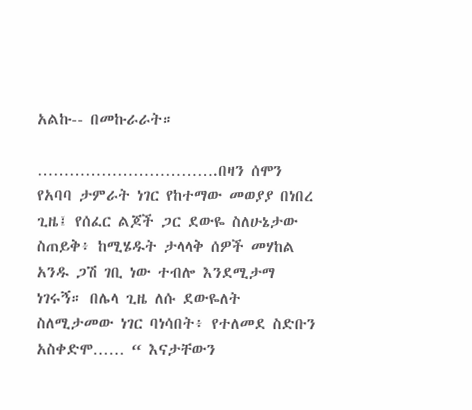አልኩ-- በመኩራራት።

…………………………….በዛን ሰሞን የአባባ ታምራት ነገር የከተማው መወያያ በነበረ ጊዜ፤ የሰፈር ልጆች ጋር ደውዬ ስለሁኔታው ስጠይቅ፥ ከሚሄዱት ታላላቅ ሰዎች መሃከል አንዱ ጋሽ ገቢ ነው ተብሎ እንደሚታማ ነገሩኝ። በሌላ ጊዜ ለሱ ደውዬለት ስለሚታመው ነገር ባነሳበት፥ የተለመደ ስድቡን አስቀድሞ…… “ እናታቸውን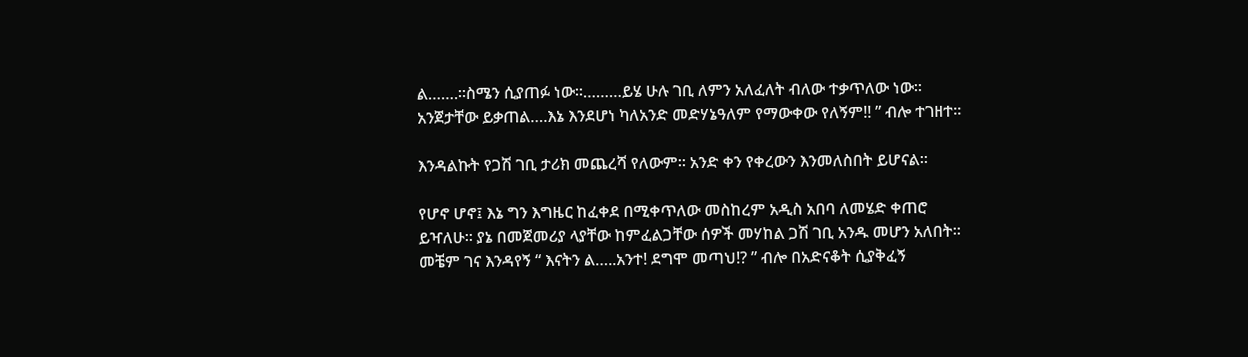ል…….።ስሜን ሲያጠፉ ነው።………ይሄ ሁሉ ገቢ ለምን አለፈለት ብለው ተቃጥለው ነው። አንጀታቸው ይቃጠል….እኔ እንደሆነ ካለአንድ መድሃኔዓለም የማውቀው የለኝም!! ” ብሎ ተገዘተ።

እንዳልኩት የጋሽ ገቢ ታሪክ መጨረሻ የለውም። አንድ ቀን የቀረውን እንመለስበት ይሆናል።

የሆኖ ሆኖ፤ እኔ ግን እግዜር ከፈቀደ በሚቀጥለው መስከረም አዲስ አበባ ለመሄድ ቀጠሮ ይዣለሁ። ያኔ በመጀመሪያ ላያቸው ከምፈልጋቸው ሰዎች መሃከል ጋሽ ገቢ አንዱ መሆን አለበት። መቼም ገና እንዳየኝ “ እናትን ል…..አንተ! ደግሞ መጣህ!? ” ብሎ በአድናቆት ሲያቅፈኝ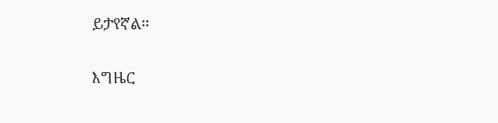ይታየኛል።

እግዜር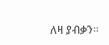ለዛ ያብቃን።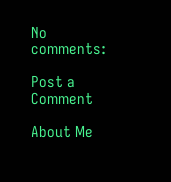No comments:

Post a Comment

About Me